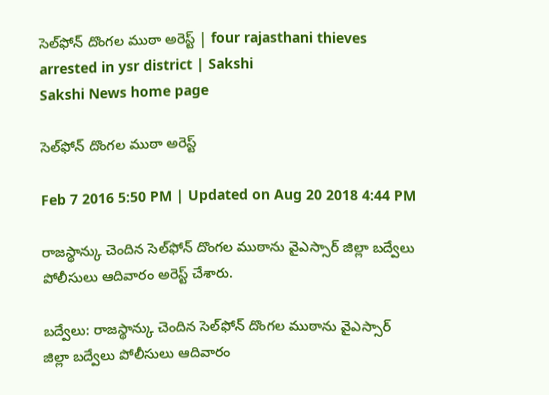సెల్‌ఫోన్ దొంగల ముఠా అరెస్ట్ | four rajasthani thieves arrested in ysr district | Sakshi
Sakshi News home page

సెల్‌ఫోన్ దొంగల ముఠా అరెస్ట్

Feb 7 2016 5:50 PM | Updated on Aug 20 2018 4:44 PM

రాజస్థాన్కు చెందిన సెల్‌ఫోన్ దొంగల ముఠాను వైఎస్సార్ జిల్లా బద్వేలు పోలీసులు ఆదివారం అరెస్ట్ చేశారు.

బద్వేలు: రాజస్థాన్కు చెందిన సెల్‌ఫోన్ దొంగల ముఠాను వైఎస్సార్ జిల్లా బద్వేలు పోలీసులు ఆదివారం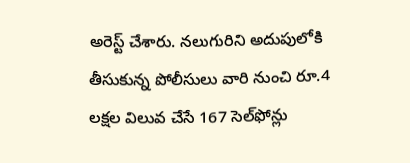అరెస్ట్ చేశారు. నలుగురిని అదుపులోకి తీసుకున్న పోలీసులు వారి నుంచి రూ.4 లక్షల విలువ చేసే 167 సెల్‌ఫోన్లు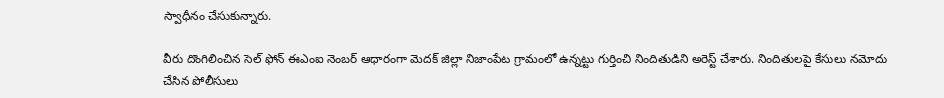స్వాధీనం చేసుకున్నారు.

వీరు దొంగిలించిన సెల్ ఫోన్ ఈఎంఐ నెంబర్ ఆధారంగా మెదక్ జిల్లా నిజాంపేట గ్రామంలో ఉన్నట్టు గుర్తించి నిందితుడిని అరెస్ట్ చేశారు. నిందితులపై కేసులు నమోదు చేసిన పోలీసులు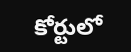కోర్టులో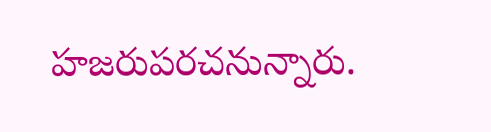హజరుపరచనున్నారు.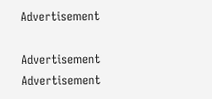Advertisement

Advertisement
Advertisement